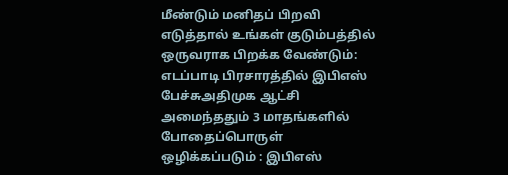மீண்டும் மனிதப் பிறவி எடுத்தால் உங்கள் குடும்பத்தில் ஒருவராக பிறக்க வேண்டும்: எடப்பாடி பிரசாரத்தில் இபிஎஸ் பேச்சுஅதிமுக ஆட்சி அமைந்ததும் 3 மாதங்களில் போதைப்பொருள் ஒழிக்கப்படும் : இபிஎஸ்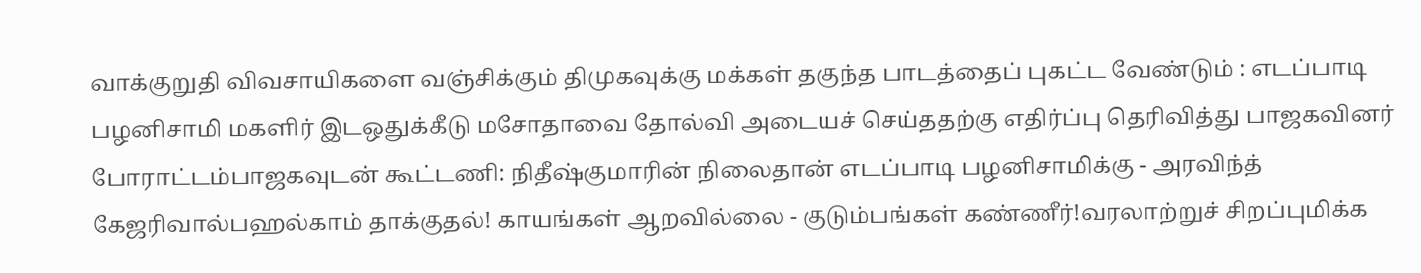வாக்குறுதி விவசாயிகளை வஞ்சிக்கும் திமுகவுக்கு மக்கள் தகுந்த பாடத்தைப் புகட்ட வேண்டும் : எடப்பாடி பழனிசாமி மகளிர் இடஒதுக்கீடு மசோதாவை தோல்வி அடையச் செய்ததற்கு எதிர்ப்பு தெரிவித்து பாஜகவினர் போராட்டம்பாஜகவுடன் கூட்டணி: நிதீஷ்குமாரின் நிலைதான் எடப்பாடி பழனிசாமிக்கு - அரவிந்த் கேஜரிவால்பஹல்காம் தாக்குதல்! காயங்கள் ஆறவில்லை - குடும்பங்கள் கண்ணீர்!வரலாற்றுச் சிறப்புமிக்க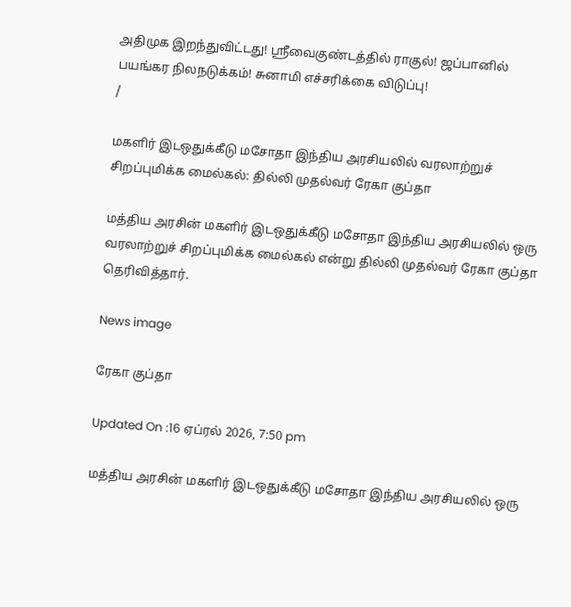அதிமுக இறந்துவிட்டது! ஸ்ரீவைகுண்டத்தில் ராகுல்! ஜப்பானில் பயங்கர நிலநடுக்கம்! சுனாமி எச்சரிக்கை விடுப்பு!
/

மகளிர் இடஒதுக்கீடு மசோதா இந்திய அரசியலில் வரலாற்றுச் சிறப்புமிக்க மைல்கல்: தில்லி முதல்வர் ரேகா குப்தா

மத்திய அரசின் மகளிர் இடஒதுக்கீடு மசோதா இந்திய அரசியலில் ஒரு வரலாற்றுச் சிறப்புமிக்க மைல்கல் என்று தில்லி முதல்வர் ரேகா குப்தா தெரிவித்தார்.

News image

ரேகா குப்தா

Updated On :16 ஏப்ரல் 2026, 7:50 pm

மத்திய அரசின் மகளிர் இடஒதுக்கீடு மசோதா இந்திய அரசியலில் ஒரு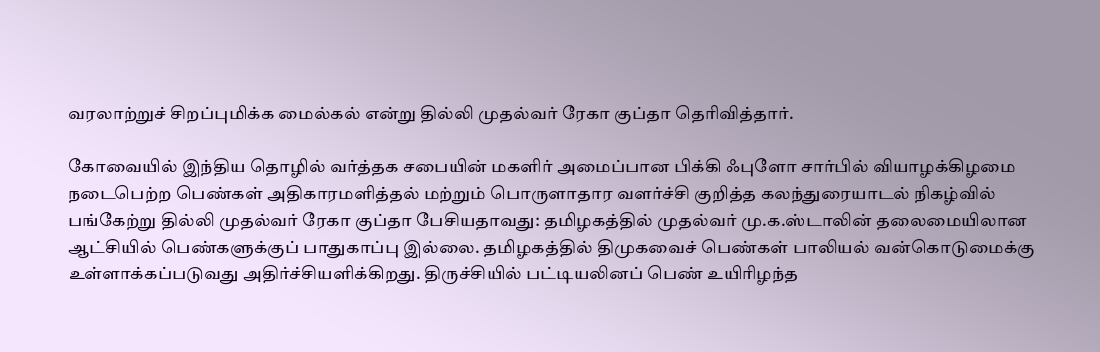வரலாற்றுச் சிறப்புமிக்க மைல்கல் என்று தில்லி முதல்வர் ரேகா குப்தா தெரிவித்தார்.

கோவையில் இந்திய தொழில் வர்த்தக சபையின் மகளிர் அமைப்பான பிக்கி ஃபுளோ சார்பில் வியாழக்கிழமை நடைபெற்ற பெண்கள் அதிகாரமளித்தல் மற்றும் பொருளாதார வளர்ச்சி குறித்த கலந்துரையாடல் நிகழ்வில் பங்கேற்று தில்லி முதல்வர் ரேகா குப்தா பேசியதாவது: தமிழகத்தில் முதல்வர் மு.க.ஸ்டாலின் தலைமையிலான ஆட்சியில் பெண்களுக்குப் பாதுகாப்பு இல்லை. தமிழகத்தில் திமுகவைச் பெண்கள் பாலியல் வன்கொடுமைக்கு உள்ளாக்கப்படுவது அதிர்ச்சியளிக்கிறது. திருச்சியில் பட்டியலினப் பெண் உயிரிழந்த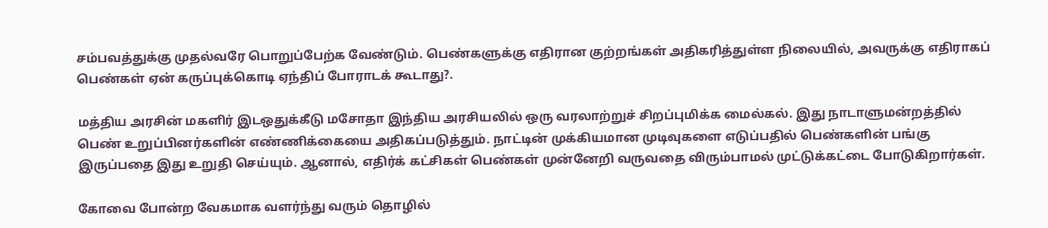சம்பவத்துக்கு முதல்வரே பொறுப்பேற்க வேண்டும். பெண்களுக்கு எதிரான குற்றங்கள் அதிகரித்துள்ள நிலையில், அவருக்கு எதிராகப் பெண்கள் ஏன் கருப்புக்கொடி ஏந்திப் போராடக் கூடாது?.

மத்திய அரசின் மகளிர் இடஒதுக்கீடு மசோதா இந்திய அரசியலில் ஒரு வரலாற்றுச் சிறப்புமிக்க மைல்கல். இது நாடாளுமன்றத்தில் பெண் உறுப்பினர்களின் எண்ணிக்கையை அதிகப்படுத்தும். நாட்டின் முக்கியமான முடிவுகளை எடுப்பதில் பெண்களின் பங்கு இருப்பதை இது உறுதி செய்யும். ஆனால், எதிர்க் கட்சிகள் பெண்கள் முன்னேறி வருவதை விரும்பாமல் முட்டுக்கட்டை போடுகிறார்கள்.

கோவை போன்ற வேகமாக வளர்ந்து வரும் தொழில்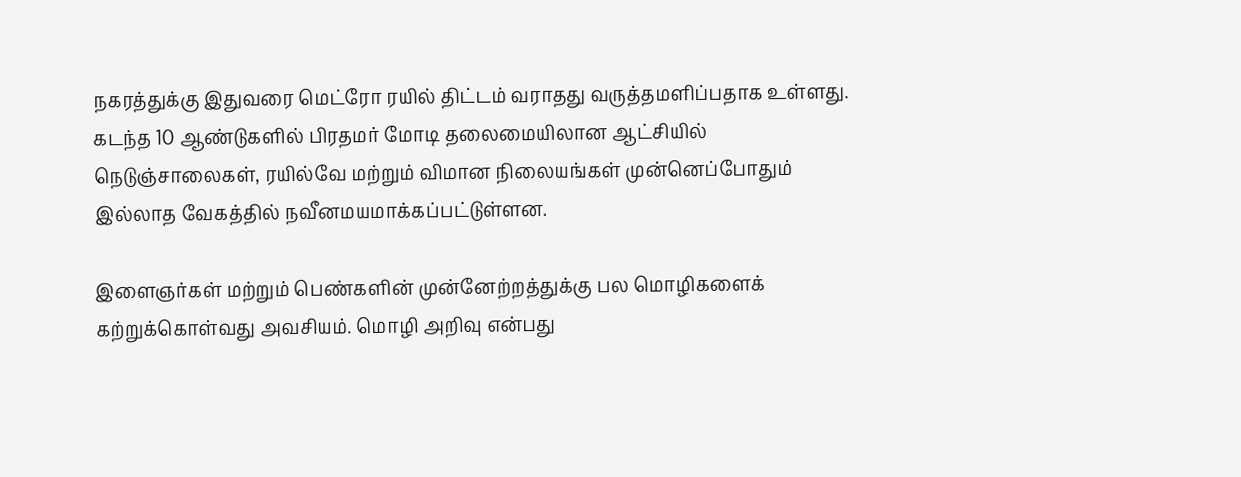நகரத்துக்கு இதுவரை மெட்ரோ ரயில் திட்டம் வராதது வருத்தமளிப்பதாக உள்ளது. கடந்த 10 ஆண்டுகளில் பிரதமர் மோடி தலைமையிலான ஆட்சியில் நெடுஞ்சாலைகள், ரயில்வே மற்றும் விமான நிலையங்கள் முன்னெப்போதும் இல்லாத வேகத்தில் நவீனமயமாக்கப்பட்டுள்ளன.

இளைஞர்கள் மற்றும் பெண்களின் முன்னேற்றத்துக்கு பல மொழிகளைக் கற்றுக்கொள்வது அவசியம். மொழி அறிவு என்பது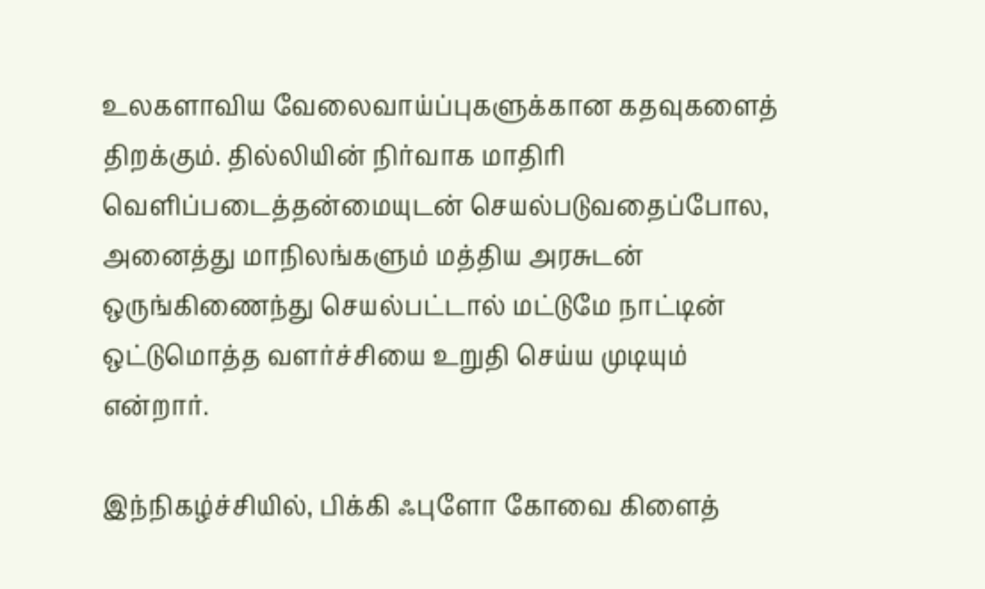உலகளாவிய வேலைவாய்ப்புகளுக்கான கதவுகளைத் திறக்கும். தில்லியின் நிர்வாக மாதிரி வெளிப்படைத்தன்மையுடன் செயல்படுவதைப்போல, அனைத்து மாநிலங்களும் மத்திய அரசுடன் ஒருங்கிணைந்து செயல்பட்டால் மட்டுமே நாட்டின் ஒட்டுமொத்த வளர்ச்சியை உறுதி செய்ய முடியும் என்றார்.

இந்நிகழ்ச்சியில், பிக்கி ஃபுளோ கோவை கிளைத்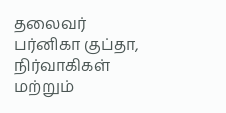தலைவர் பர்னிகா குப்தா, நிர்வாகிகள் மற்றும்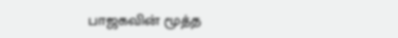பாஜகவின் மூத்த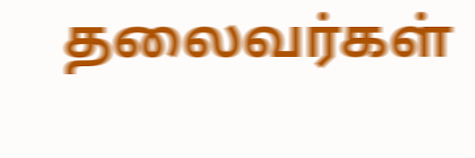தலைவர்கள்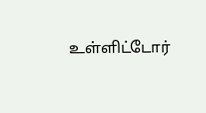உள்ளிட்டோர்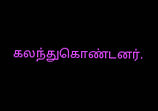கலந்துகொண்டனர்.